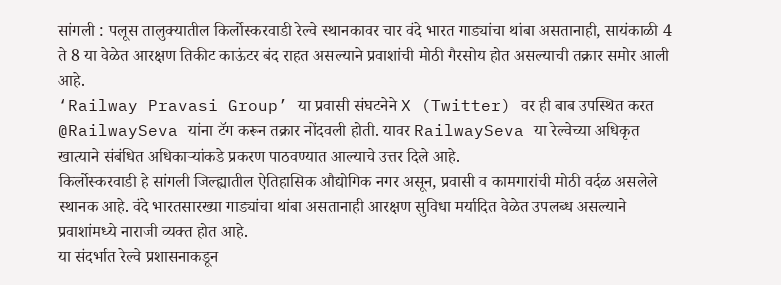सांगली : पलूस तालुक्यातील किर्लोस्करवाडी रेल्वे स्थानकावर चार वंदे भारत गाड्यांचा थांबा असतानाही, सायंकाळी 4 ते 8 या वेळेत आरक्षण तिकीट काऊंटर बंद राहत असल्याने प्रवाशांची मोठी गैरसोय होत असल्याची तक्रार समोर आली आहे.
‘Railway Pravasi Group’ या प्रवासी संघटनेने X (Twitter) वर ही बाब उपस्थित करत @RailwaySeva यांना टॅग करून तक्रार नोंदवली होती. यावर RailwaySeva या रेल्वेच्या अधिकृत खात्याने संबंधित अधिकाऱ्यांकडे प्रकरण पाठवण्यात आल्याचे उत्तर दिले आहे.
किर्लोस्करवाडी हे सांगली जिल्ह्यातील ऐतिहासिक औद्योगिक नगर असून, प्रवासी व कामगारांची मोठी वर्दळ असलेले स्थानक आहे. वंदे भारतसारख्या गाड्यांचा थांबा असतानाही आरक्षण सुविधा मर्यादित वेळेत उपलब्ध असल्याने प्रवाशांमध्ये नाराजी व्यक्त होत आहे.
या संदर्भात रेल्वे प्रशासनाकडून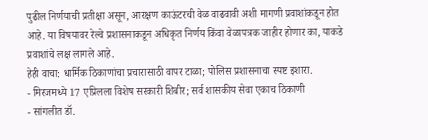पुढील निर्णयाची प्रतीक्षा असून, आरक्षण काऊंटरची वेळ वाढवावी अशी मागणी प्रवाशांकडून होत आहे. या विषयावर रेल्वे प्रशासनाकडून अधिकृत निर्णय किंवा वेळापत्रक जाहीर होणार का, याकडे प्रवाशांचे लक्ष लागले आहे.
हेही वाचा: धार्मिक ठिकाणांचा प्रचारासाठी वापर टाळा; पोलिस प्रशासनाचा स्पष्ट इशारा.
- मिरजमध्ये 17 एप्रिलला विशेष सरकारी शिबीर; सर्व शासकीय सेवा एकाच ठिकाणी
- सांगलीत डॉ.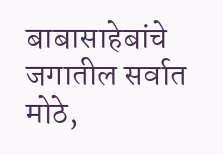बाबासाहेबांचे जगातील सर्वात मोठे,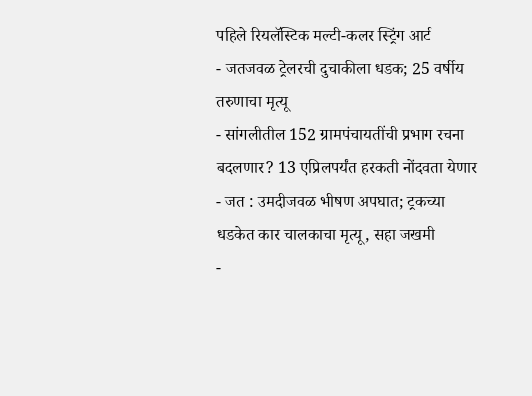पहिले रियलॅस्टिक मल्टी-कलर स्ट्रिंग आर्ट
- जतजवळ ट्रेलरची दुचाकीला धडक; 25 वर्षीय तरुणाचा मृत्यू
- सांगलीतील 152 ग्रामपंचायतींची प्रभाग रचना बदलणार? 13 एप्रिलपर्यंत हरकती नोंदवता येणार
- जत : उमदीजवळ भीषण अपघात; ट्रकच्या धडकेत कार चालकाचा मृत्यू, सहा जखमी
-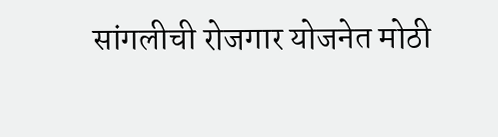सांगलीची रोजगार योजनेत मोठी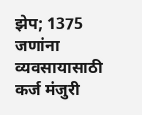झेप; 1375 जणांना व्यवसायासाठी कर्ज मंजुरी